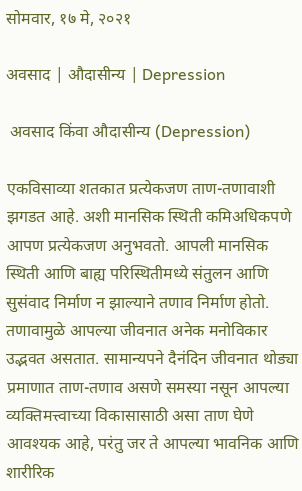सोमवार, १७ मे, २०२१

अवसाद | औदासीन्य | Depression

 अवसाद किंवा औदासीन्य (Depression)

एकविसाव्या शतकात प्रत्येकजण ताण-तणावाशी झगडत आहे. अशी मानसिक स्थिती कमिअधिकपणे आपण प्रत्येकजण अनुभवतो. आपली मानसिक स्थिती आणि बाह्य परिस्थितीमध्ये संतुलन आणि सुसंवाद निर्माण न झाल्याने तणाव निर्माण होतो. तणावामुळे आपल्या जीवनात अनेक मनोविकार उद्भवत असतात. सामान्यपने दैनंदिन जीवनात थोड्या प्रमाणात ताण-तणाव असणे समस्या नसून आपल्या व्यक्तिमत्त्वाच्या विकासासाठी असा ताण घेणे आवश्यक आहे, परंतु जर ते आपल्या भावनिक आणि शारीरिक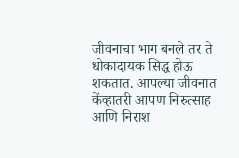जीवनाचा भाग बनले तर ते धोकादायक सिद्ध होऊ शकतात. आपल्या जीवनात केंव्हातरी आपण निरुत्साह आणि निराश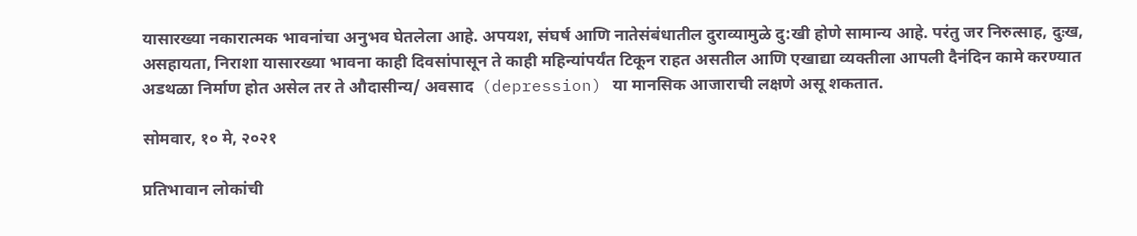यासारख्या नकारात्मक भावनांचा अनुभव घेतलेला आहे. अपयश, संघर्ष आणि नातेसंबंधातील दुराव्यामुळे दु:खी होणे सामान्य आहे. परंतु जर निरुत्साह, दुःख, असहायता, निराशा यासारख्या भावना काही दिवसांपासून ते काही महिन्यांपर्यंत टिकून राहत असतील आणि एखाद्या व्यक्तीला आपली दैनंदिन कामे करण्यात अडथळा निर्माण होत असेल तर ते औदासीन्य/ अवसाद  (depression) या मानसिक आजाराची लक्षणे असू शकतात.

सोमवार, १० मे, २०२१

प्रतिभावान लोकांची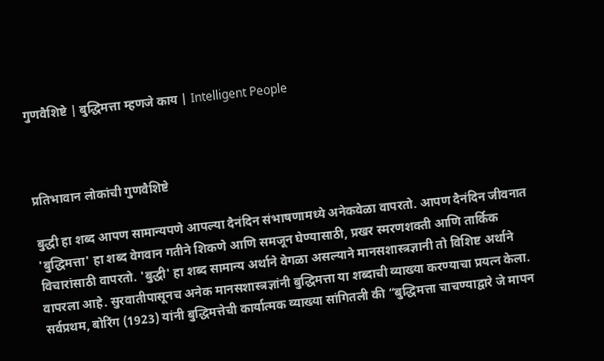गुणवैशिष्टे | बुद्धिमत्ता म्हणजे काय | Intelligent People



प्रतिभावान लोकांची गुणवैशिष्टे

बुद्धी हा शब्द आपण सामान्यपणे आपल्या दैनंदिन संभाषणामध्ये अनेकवेळा वापरतो. आपण दैनंदिन जीवनात 'बुद्धिमत्ता' हा शब्द वेगवान गतीने शिकणे आणि समजून घेण्यासाठी, प्रखर स्मरणशक्ती आणि तार्किक विचारांसाठी वापरतो. 'बुद्धी' हा शब्द सामान्य अर्थाने वेगळा असल्याने मानसशास्त्रज्ञानी तो विशिष्ट अर्थाने वापरला आहे. सुरवातीपासूनच अनेक मानसशास्त्रज्ञांनी बुद्धिमत्ता या शब्दाची व्याख्या करण्याचा प्रयत्न केला. सर्वप्रथम, बोरिंग (1923) यांनी बुद्धिमत्तेची कार्यात्मक व्याख्या सांगितली की “बुद्धिमत्ता चाचण्याद्वारे जे मापन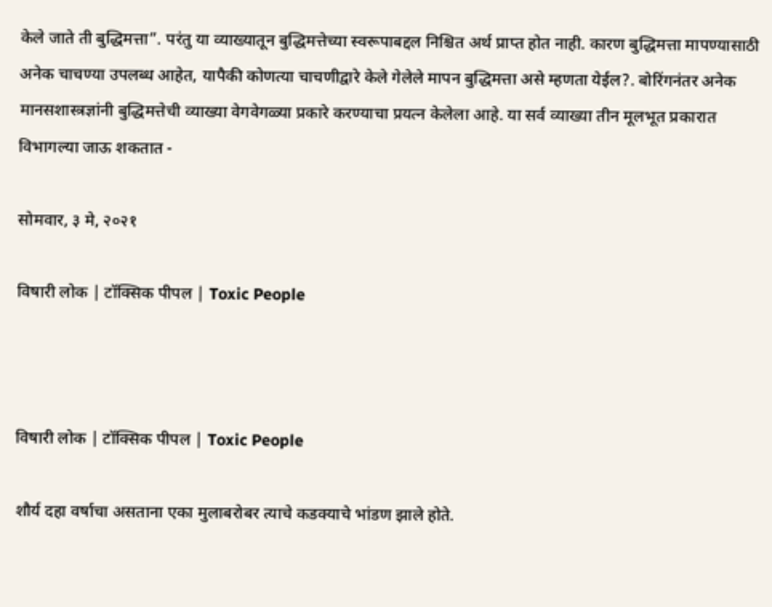केले जाते ती बुद्धिमत्ता”. परंतु या व्याख्यातून बुद्धिमत्तेच्या स्वरूपाबद्दल निश्चित अर्थ प्राप्त होत नाही. कारण बुद्धिमत्ता मापण्यासाठी अनेक चाचण्या उपलब्ध आहेत, यापैकी कोणत्या चाचणीद्वारे केले गेलेले मापन बुद्धिमत्ता असे म्हणता येईल?. बोरिंगनंतर अनेक मानसशास्त्रज्ञांनी बुद्धिमत्तेची व्याख्या वेगवेगळ्या प्रकारे करण्याचा प्रयत्न केलेला आहे. या सर्व व्याख्या तीन मूलभूत प्रकारात विभागल्या जाऊ शकतात -

सोमवार, ३ मे, २०२१

विषारी लोक | टॉक्सिक पीपल | Toxic People



विषारी लोक | टॉक्सिक पीपल | Toxic People

शौर्य दहा वर्षाचा असताना एका मुलाबरोबर त्याचे कडक्याचे भांडण झाले होते.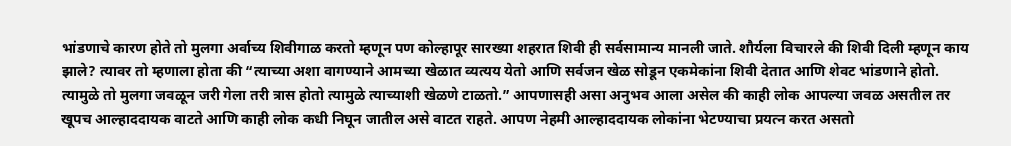भांडणाचे कारण होते तो मुलगा अर्वाच्य शिवीगाळ करतो म्हणून पण कोल्हापूर सारख्या शहरात शिवी ही सर्वसामान्य मानली जाते. शौर्यला विचारले की शिवी दिली म्हणून काय झाले? त्यावर तो म्हणाला होता की “त्याच्या अशा वागण्याने आमच्या खेळात व्यत्यय येतो आणि सर्वजन खेळ सोडून एकमेकांना शिवी देतात आणि शेवट भांडणाने होतो. त्यामुळे तो मुलगा जवळून जरी गेला तरी त्रास होतो त्यामुळे त्याच्याशी खेळणे टाळतो.” आपणासही असा अनुभव आला असेल की काही लोक आपल्या जवळ असतील तर खूपच आल्हाददायक वाटते आणि काही लोक कधी निघून जातील असे वाटत राहते. आपण नेहमी आल्हाददायक लोकांना भेटण्याचा प्रयत्न करत असतो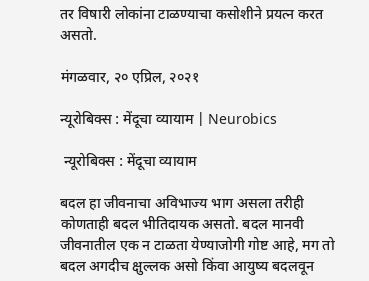तर विषारी लोकांना टाळण्याचा कसोशीने प्रयत्न करत असतो.

मंगळवार, २० एप्रिल, २०२१

न्यूरोबिक्स : मेंदूचा व्यायाम | Neurobics

 न्यूरोबिक्स : मेंदूचा व्यायाम

बदल हा जीवनाचा अविभाज्य भाग असला तरीही कोणताही बदल भीतिदायक असतो. बदल मानवी जीवनातील एक न टाळता येण्याजोगी गोष्ट आहे, मग तो बदल अगदीच क्षुल्लक असो किंवा आयुष्य बदलवून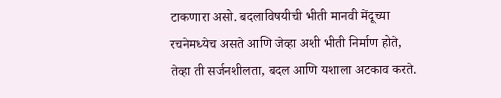टाकणारा असो. बदलाविषयीची भीती मानवी मेंदूच्या रचनेमध्येच असते आणि जेव्हा अशी भीती निर्माण होते, तेव्हा ती सर्जनशीलता, बदल आणि यशाला अटकाव करते.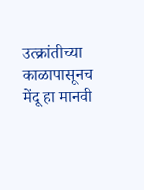उत्क्रांतीच्या काळापासूनच मेंदू हा मानवी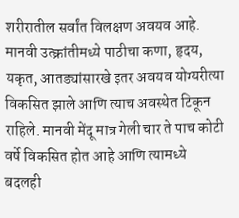शरीरातील सर्वांत विलक्षण अवयव आहे. मानवी उत्क्रांतीमध्ये पाठीचा कणा, हृदय, यकृत, आतड्यांसारखे इतर अवयव योग्यरीत्या विकसित झाले आणि त्याच अवस्थेत टिकून राहिले. मानवी मेंदू मात्र गेली चार ते पाच कोटी वर्षे विकसित होत आहे आणि त्यामध्ये बदलही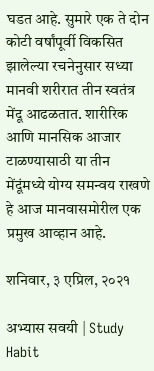घडत आहे. सुमारे एक ते दोन कोटी वर्षांपूर्वी विकसित झालेल्या रचनेनुसार सध्या मानवी शरीरात तीन स्वतंत्र मेंदू आढळतात. शारीरिक आणि मानसिक आजार टाळण्यासाठी या तीन मेंदूंमध्ये योग्य समन्वय राखणे हे आज मानवासमोरील एक प्रमुख आव्हान आहे.

शनिवार, ३ एप्रिल, २०२१

अभ्यास सवयी | Study Habit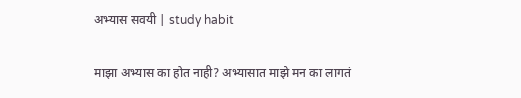अभ्यास सवयी | study habit

माझा अभ्यास का होत नाही? अभ्यासात माझे मन का लागतं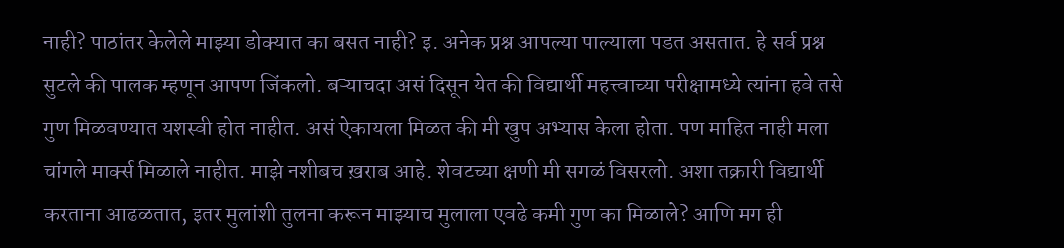नाही? पाठांतर केलेले माझ्या डोक्यात का बसत नाही? इ. अनेक प्रश्न आपल्या पाल्याला पडत असतात. हे सर्व प्रश्न सुटले की पालक म्हणून आपण जिंकलो. बऱ्याचदा असं दिसून येत की विद्यार्थी महत्त्वाच्या परीक्षामध्ये त्यांना हवे तसे गुण मिळवण्यात यशस्वी होत नाहीत. असं ऐकायला मिळत की मी खुप अभ्यास केला होता. पण माहित नाही मला चांगले मार्क्स मिळाले नाहीत. माझे नशीबच ख़राब आहे. शेवटच्या क्षणी मी सगळं विसरलो. अशा तक्रारी विद्यार्थी करताना आढळतात, इतर मुलांशी तुलना करून माझ्याच मुलाला एवढे कमी गुण का मिळाले? आणि मग ही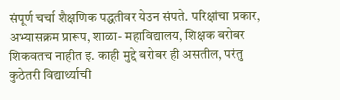संपूर्ण चर्चा शैक्षणिक पद्धतीवर येउन संपते. परिक्षांचा प्रकार, अभ्यासक्रम प्रारूप, शाळा- महाविद्यालय, शिक्षक बरोबर शिकवतच नाहीत इ. काही मुद्दे बरोबर ही असतील, परंतु कुठेतरी विद्यार्थ्याची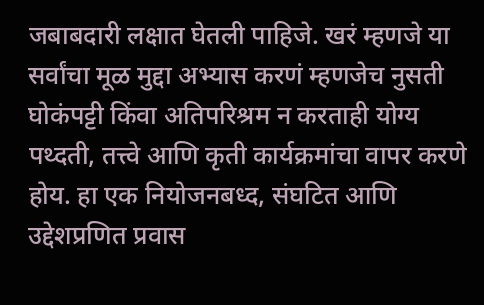जबाबदारी लक्षात घेतली पाहिजे. खरं म्हणजे या सर्वांचा मूळ मुद्दा अभ्यास करणं म्हणजेच नुसती घोकंपट्टी किंवा अतिपरिश्रम न करताही योग्य पथ्दती, तत्त्वे आणि कृती कार्यक्रमांचा वापर करणे होय. हा एक नियोजनबध्द, संघटित आणि उद्देशप्रणित प्रवास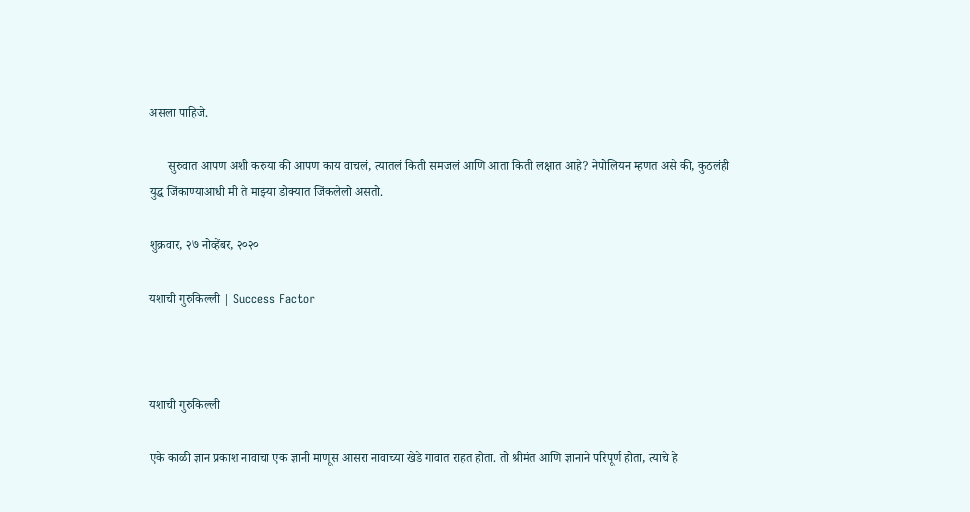असला पाहिजे.

      सुरुवात आपण अशी करुया की आपण काय वाचलं, त्यातलं किती समजलं आणि आता किती लक्षात आहे? नेपोलियन म्हणत असे की, कुठलंही युद्ध जिंकाण्याआधी मी ते माझ्या डोक्यात जिंकलेलो असतो.

शुक्रवार, २७ नोव्हेंबर, २०२०

यशाची गुरुकिल्ली | Success Factor



यशाची गुरुकिल्ली

एके काळी ज्ञान प्रकाश नावाचा एक ज्ञानी माणूस आसरा नावाच्या खेडे गावात राहत होता. तो श्रीमंत आणि ज्ञानाने परिपूर्ण होता, त्याचे हे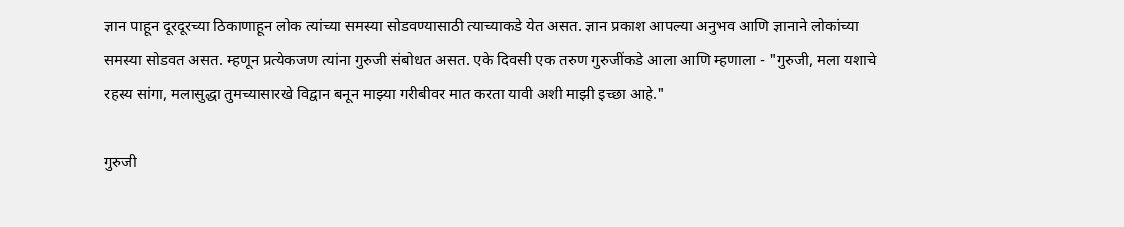ज्ञान पाहून दूरदूरच्या ठिकाणाहून लोक त्यांच्या समस्या सोडवण्यासाठी त्याच्याकडे येत असत. ज्ञान प्रकाश आपल्या अनुभव आणि ज्ञानाने लोकांच्या समस्या सोडवत असत. म्हणून प्रत्येकजण त्यांना गुरुजी संबोधत असत. एके दिवसी एक तरुण गुरुजींकडे आला आणि म्हणाला - "गुरुजी, मला यशाचे रहस्य सांगा, मलासुद्धा तुमच्यासारखे विद्वान बनून माझ्या गरीबीवर मात करता यावी अशी माझी इच्छा आहे."

गुरुजी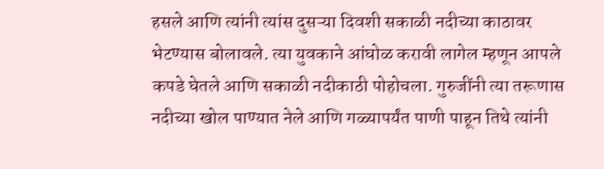हसले आणि त्यांनी त्यांस दुसऱ्या दिवशी सकाळी नदीच्या काठावर भेटण्यास बोलावले. त्या युवकाने आंघोळ करावी लागेल म्हणून आपले कपडे घेतले आणि सकाळी नदीकाठी पोहोचला. गुरुजींनी त्या तरूणास नदीच्या खोल पाण्यात नेले आणि गळ्यापर्यंत पाणी पाहून तिथे त्यांनी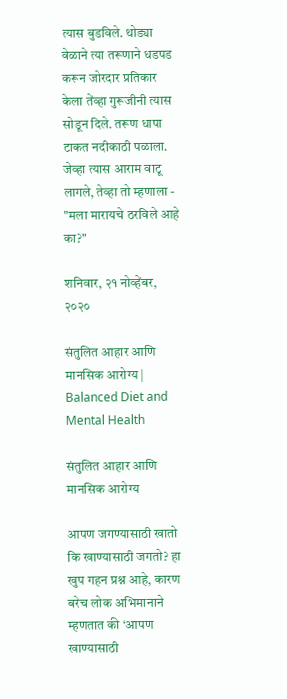त्यास बुडविले. थोड्या वेळाने त्या तरूणाने धडपड करून जोरदार प्रतिकार केला तेंव्हा गुरूजीनी त्यास सोडून दिले. तरूण धापा टाकत नदीकाठी पळाला. जेव्हा त्यास आराम वाटू लागले, तेव्हा तो म्हणाला - "मला मारायचे ठरविले आहे का?"

शनिवार, २१ नोव्हेंबर, २०२०

संतुलित आहार आणि मानसिक आरोग्य | Balanced Diet and Mental Health

संतुलित आहार आणि मानसिक आरोग्य

आपण जगण्यासाठी खातो कि खाण्यासाठी जगतो? हा खुप गहन प्रश्न आहे, कारण बरेच लोक अभिमानाने म्हणतात की ‘आपण खाण्यासाठी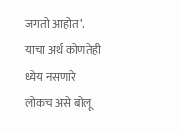जगतो आहोत’. याचा अर्थ कोणतेही ध्येय नसणारे लोकच असे बोलू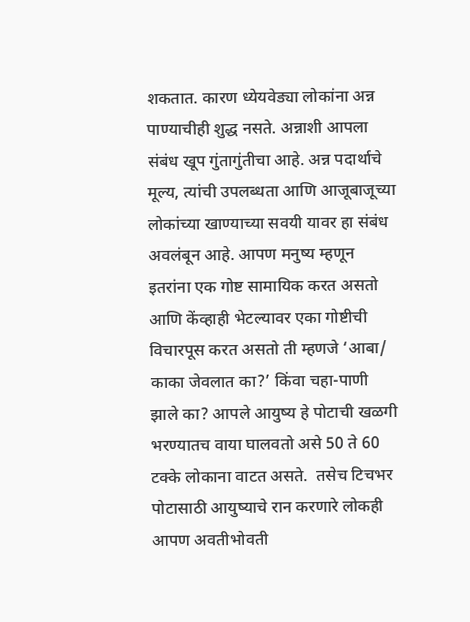शकतात. कारण ध्येयवेड्या लोकांना अन्न पाण्याचीही शुद्ध नसते. अन्नाशी आपला संबंध खूप गुंतागुंतीचा आहे. अन्न पदार्थाचे मूल्य, त्यांची उपलब्धता आणि आजूबाजूच्या लोकांच्या खाण्याच्या सवयी यावर हा संबंध अवलंबून आहे. आपण मनुष्य म्हणून इतरांना एक गोष्ट सामायिक करत असतो आणि केंव्हाही भेटल्यावर एका गोष्टीची विचारपूस करत असतो ती म्हणजे ‘आबा/ काका जेवलात का?’ किंवा चहा-पाणी झाले का? आपले आयुष्य हे पोटाची खळगी भरण्यातच वाया घालवतो असे 50 ते 60 टक्के लोकाना वाटत असते.  तसेच टिचभर पोटासाठी आयुष्याचे रान करणारे लोकही आपण अवतीभोवती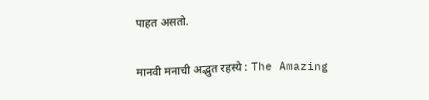पाहत असतो.

मानवी मनाची अद्भुत रहस्ये : The Amazing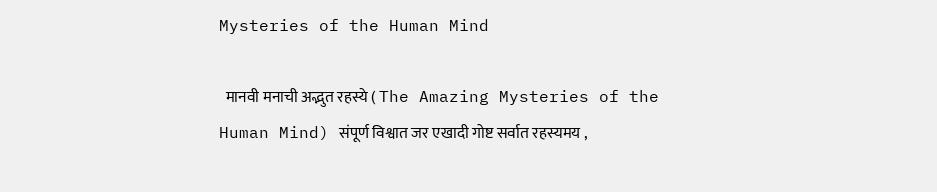Mysteries of the Human Mind

  मानवी मनाची अद्भुत रहस्ये ( The Amazing Mysteries of the Human Mind) संपूर्ण विश्वात जर एखादी गोष्ट सर्वात रहस्यमय ,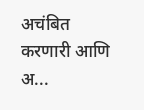अचंबित करणारी आणि अ...